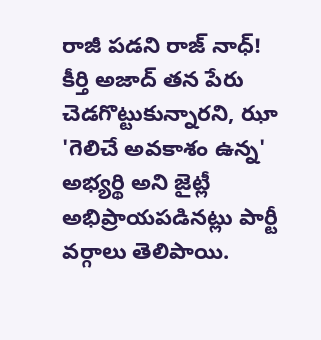రాజీ పడని రాజ్ నాధ్!
కీర్తి అజాద్ తన పేరు చెడగొట్టుకున్నారని, ఝా 'గెలిచే అవకాశం ఉన్న' అభ్యర్థి అని జైట్లీ అభిప్రాయపడినట్లు పార్టీ వర్గాలు తెలిపాయి.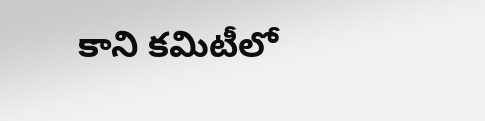కాని కమిటీలో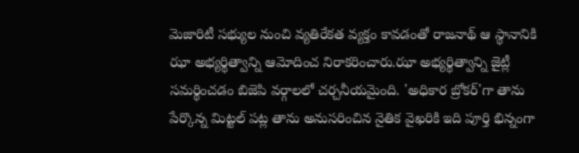మెజారిటీ సభ్యుల నుంచి వ్యతిరేకత వ్యక్తం కావడంతో రాజనాథ్ ఆ స్థానానికి ఝా అభ్యర్థిత్వాన్ని ఆమోదించ నిరాకరించారు.ఝా అభ్యర్థిత్వాన్ని జైట్లీ సమర్థించడం బిజెపి వర్గాలలో చర్చనీయమైంది. 'అధికార బ్రోకర్'గా తాను పేర్కొన్న మిట్టల్ పట్ల తాను అనుసరించిన నైతిక వైఖరికి ఇది పూర్తి భిన్నంగా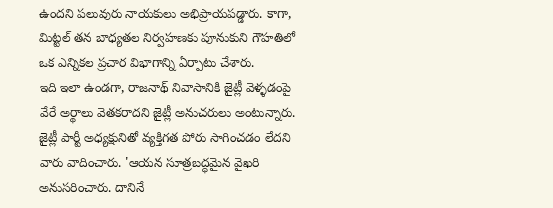ఉందని పలువురు నాయకులు అభిప్రాయపడ్డారు. కాగా, మిట్టల్ తన బాధ్యతల నిర్వహణకు పూనుకుని గౌహతిలో ఒక ఎన్నికల ప్రచార విభాగాన్ని ఏర్పాటు చేశారు.
ఇది ఇలా ఉండగా, రాజనాథ్ నివాసానికి జైట్లీ వెళ్ళడంపై వేరే అర్థాలు వెతకరాదని జైట్లీ అనుచరులు అంటున్నారు. జైట్లీ పార్టీ అధ్యక్షునితో వ్యక్తిగత పోరు సాగించడం లేదని వారు వాదించారు. 'ఆయన సూత్రబద్ధమైన వైఖరి అనుసరించారు. దానినే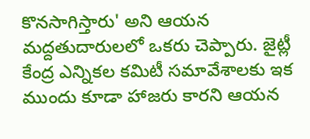కొనసాగిస్తారు' అని ఆయన మద్దతుదారులలో ఒకరు చెప్పారు. జైట్లీ కేంద్ర ఎన్నికల కమిటీ సమావేశాలకు ఇక ముందు కూడా హాజరు కారని ఆయన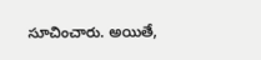సూచించారు. అయితే,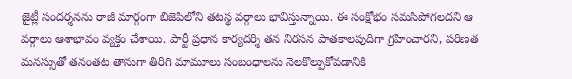జైట్లీ సందర్శనను రాజీ మార్గంగా బిజెపిలోని తటస్థ వర్గాలు భావిస్తున్నాయి. ఈ సంక్షోభం సమసిపోగలదని ఆ వర్గాలు ఆశాభావం వ్యక్తం చేశాయి. పార్టీ ప్రధాన కార్యదర్శి తన నిరసన పాతకాలపుదిగా గ్రహించారని, పరిణత మనస్సుతో తనంతట తానుగా తిరిగి మామూలు సంబంధాలను నెలకొల్పుకోవడానికి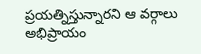ప్రయత్నిస్తున్నారని ఆ వర్గాలు అభిప్రాయం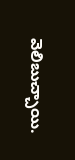వెలిబుచ్చాయి.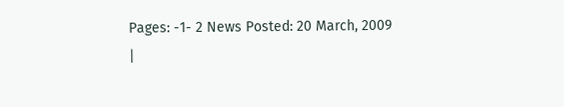Pages: -1- 2 News Posted: 20 March, 2009
|